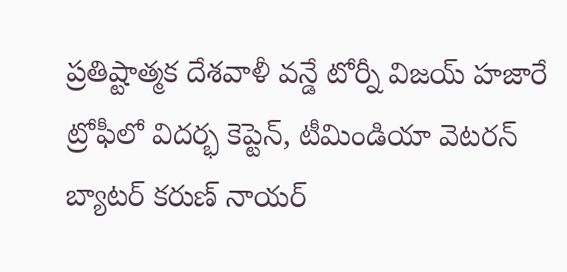ప్రతిష్టాత్మక దేశవాళీ వన్డే టోర్నీ విజయ్ హజారే ట్రోఫీలో విదర్భ కెప్టెన్, టీమిండియా వెటరన్ బ్యాటర్ కరుణ్ నాయర్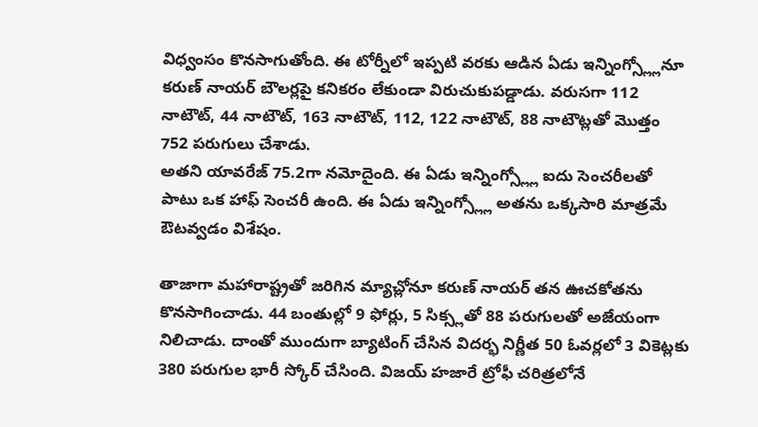విధ్వంసం కొనసాగుతోంది. ఈ టోర్నీలో ఇప్పటి వరకు ఆడిన ఏడు ఇన్నింగ్స్ల్లోనూ కరుణ్ నాయర్ బౌలర్లపై కనికరం లేకుండా విరుచుకుపడ్డాడు. వరుసగా 112 నాటౌట్, 44 నాటౌట్, 163 నాటౌట్, 112, 122 నాటౌట్, 88 నాటౌట్లతో మొత్తం 752 పరుగులు చేశాడు.
అతని యావరేజ్ 75.2గా నమోదైంది. ఈ ఏడు ఇన్నింగ్స్ల్లో ఐదు సెంచరీలతో పాటు ఒక హాఫ్ సెంచరీ ఉంది. ఈ ఏడు ఇన్నింగ్స్ల్లో అతను ఒక్కసారి మాత్రమే ఔటవ్వడం విశేషం.

తాజాగా మహారాష్ట్రతో జరిగిన మ్యాచ్లోనూ కరుణ్ నాయర్ తన ఊచకోతను కొనసాగించాడు. 44 బంతుల్లో 9 ఫోర్లు, 5 సిక్స్లతో 88 పరుగులతో అజేయంగా నిలిచాడు. దాంతో ముందుగా బ్యాటింగ్ చేసిన విదర్భ నిర్ణీత 50 ఓవర్లలో 3 వికెట్లకు 380 పరుగుల భారీ స్కోర్ చేసింది. విజయ్ హజారే ట్రోఫీ చరిత్రలోనే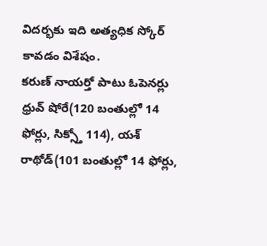విదర్భకు ఇది అత్యధిక స్కోర్ కావడం విశేషం.
కరుణ్ నాయర్తో పాటు ఓపెనర్లు ధ్రువ్ షోరే(120 బంతుల్లో 14 ఫోర్లు, సిక్స్తో 114), యశ్ రాథోడ్(101 బంతుల్లో 14 ఫోర్లు,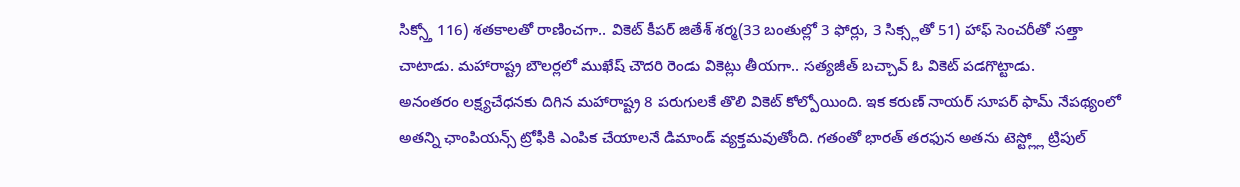సిక్స్తో 116) శతకాలతో రాణించగా.. వికెట్ కీపర్ జితేశ్ శర్మ(33 బంతుల్లో 3 ఫోర్లు, 3 సిక్స్లతో 51) హాఫ్ సెంచరీతో సత్తా చాటాడు. మహారాష్ట్ర బౌలర్లలో ముఖేష్ చౌదరి రెండు వికెట్లు తీయగా.. సత్యజీత్ బచ్చావ్ ఓ వికెట్ పడగొట్టాడు.
అనంతరం లక్ష్యచేధనకు దిగిన మహారాష్ట్ర 8 పరుగులకే తొలి వికెట్ కోల్పోయింది. ఇక కరుణ్ నాయర్ సూపర్ ఫామ్ నేపథ్యంలో అతన్ని ఛాంపియన్స్ ట్రోఫీకి ఎంపిక చేయాలనే డిమాండ్ వ్యక్తమవుతోంది. గతంతో భారత్ తరఫున అతను టెస్ట్ల్లో ట్రిపుల్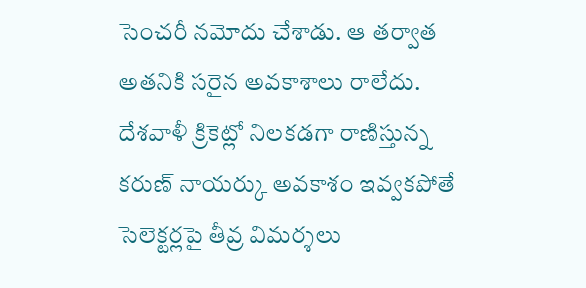సెంచరీ నమోదు చేశాడు. ఆ తర్వాత అతనికి సరైన అవకాశాలు రాలేదు. దేశవాళీ క్రికెట్లో నిలకడగా రాణిస్తున్న కరుణ్ నాయర్కు అవకాశం ఇవ్వకపోతే సెలెక్టర్లపై తీవ్ర విమర్శలు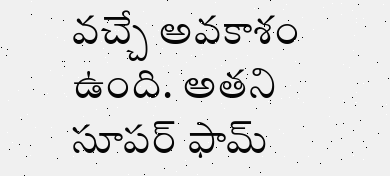వచ్చే అవకాశం ఉంది. అతని సూపర్ ఫామ్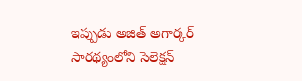ఇప్పుడు అజిత్ అగార్కర్ సారథ్యంలోని సెలెక్షన్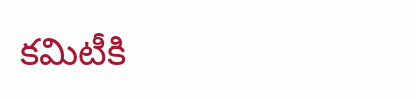కమిటీకి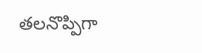తలనొప్పిగా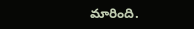మారింది.